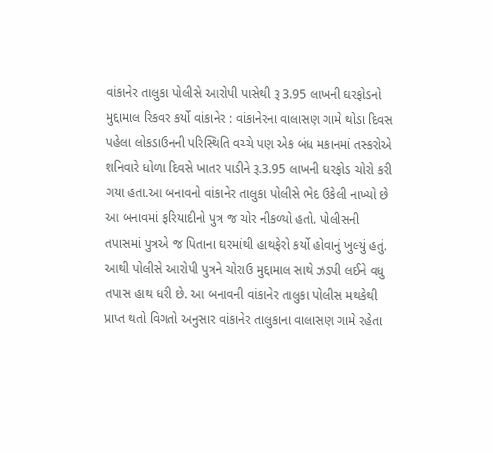વાંકાનેર તાલુકા પોલીસે આરોપી પાસેથી રૂ 3.95 લાખની ઘરફોડનો મુદ્દામાલ રિકવર કર્યો વાંકાનેર : વાંકાનેરના વાલાસણ ગામે થોડા દિવસ પહેલા લોકડાઉનની પરિસ્થિતિ વચ્ચે પણ એક બંધ મકાનમાં તસ્કરોએ શનિવારે ધોળા દિવસે ખાતર પાડીને રૂ.3.95 લાખની ઘરફોડ ચોરો કરી ગયા હતા.આ બનાવનો વાંકાનેર તાલુકા પોલીસે ભેદ ઉકેલી નાખ્યો છે આ બનાવમાં ફરિયાદીનો પુત્ર જ ચોર નીકળ્યો હતો. પોલીસની તપાસમાં પુત્રએ જ પિતાના ઘરમાંથી હાથફેરો કર્યો હોવાનું ખુલ્યું હતું. આથી પોલીસે આરોપી પુત્રને ચોરાઉ મુદ્દામાલ સાથે ઝડપી લઈને વધુ તપાસ હાથ ધરી છે. આ બનાવની વાંકાનેર તાલુકા પોલીસ મથકેથી પ્રાપ્ત થતો વિગતો અનુસાર વાંકાનેર તાલુકાના વાલાસણ ગામે રહેતા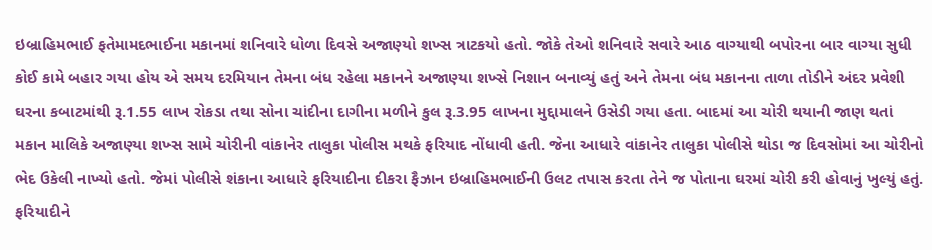ઇબ્રાહિમભાઈ ફતેમામદભાઈના મકાનમાં શનિવારે ધોળા દિવસે અજાણ્યો શખ્સ ત્રાટકયો હતો. જોકે તેઓ શનિવારે સવારે આઠ વાગ્યાથી બપોરના બાર વાગ્યા સુધી કોઈ કામે બહાર ગયા હોય એ સમય દરમિયાન તેમના બંધ રહેલા મકાનને અજાણ્યા શખ્સે નિશાન બનાવ્યું હતું અને તેમના બંધ મકાનના તાળા તોડીને અંદર પ્રવેશી ઘરના કબાટમાંથી રૂ.1.55 લાખ રોકડા તથા સોના ચાંદીના દાગીના મળીને કુલ રૂ.3.95 લાખના મુદ્દામાલને ઉસેડી ગયા હતા. બાદમાં આ ચોરી થયાની જાણ થતાં મકાન માલિકે અજાણ્યા શખ્સ સામે ચોરીની વાંકાનેર તાલુકા પોલીસ મથકે ફરિયાદ નોંધાવી હતી. જેના આધારે વાંકાનેર તાલુકા પોલીસે થોડા જ દિવસોમાં આ ચોરીનો ભેદ ઉકેલી નાખ્યો હતો. જેમાં પોલીસે શંકાના આધારે ફરિયાદીના દીકરા ફૈઝાન ઇબ્રાહિમભાઈની ઉલટ તપાસ કરતા તેને જ પોતાના ઘરમાં ચોરી કરી હોવાનું ખુલ્યું હતું. ફરિયાદીને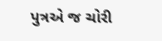પુત્રએ જ ચોરી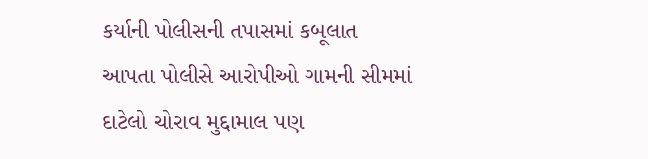કર્યાની પોલીસની તપાસમાં કબૂલાત આપતા પોલીસે આરોપીઓ ગામની સીમમાં દાટેલો ચોરાવ મુદ્દામાલ પણ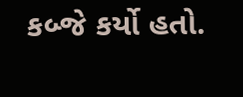કબ્જે કર્યો હતો.